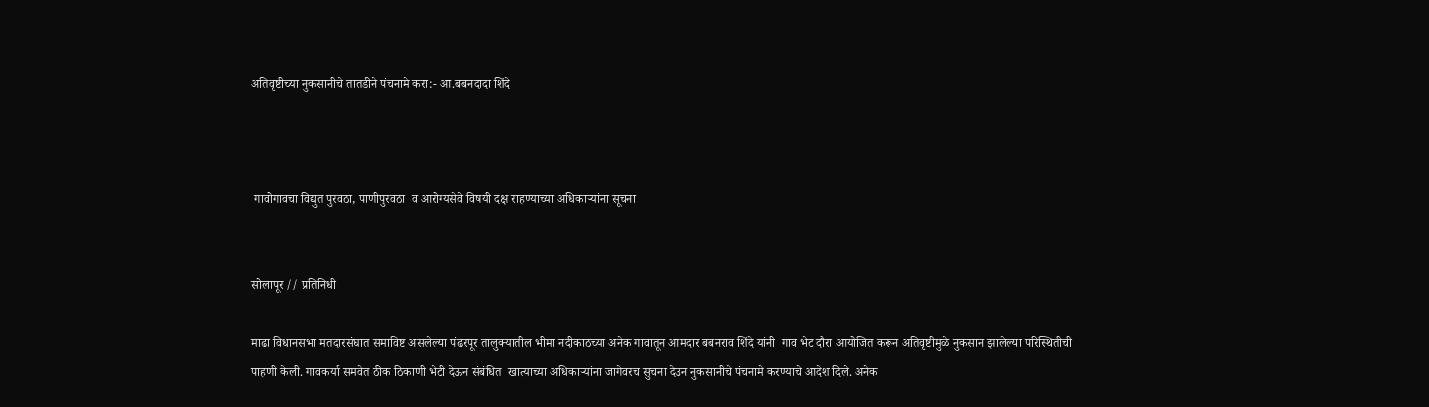अतिवृष्टीच्या नुकसानीचे तातडीने पंचनामे करा:- आ.बबनदादा शिंदे



 गावोगावचा विद्युत पुरवठा, पाणीपुरवठा  व आरोग्यसेवे विषयी दक्ष राहण्याच्या अधिकाऱ्यांना सूचना


सोलापूर // प्रतिनिधी

माढा विधानसभा मतदारसंघात समाविष्ट असलेल्या पंढरपूर तालुक्यातील भीमा नदीकाठच्या अनेक गावातून आमदार बबनराव शिंदे यांनी  गाव भेट दौरा आयोजित करून अतिवृष्टीमुळे नुकसान झालेल्या परिस्थितीची पाहणी केली. गावकर्या समवेत ठीक ठिकाणी भेटी देऊन संबंधित  खात्याच्या अधिकाऱ्यांना जागेवरच सुचना देउन नुकसानीचे पंचनामे करण्याचे आदेश दिले. अनेक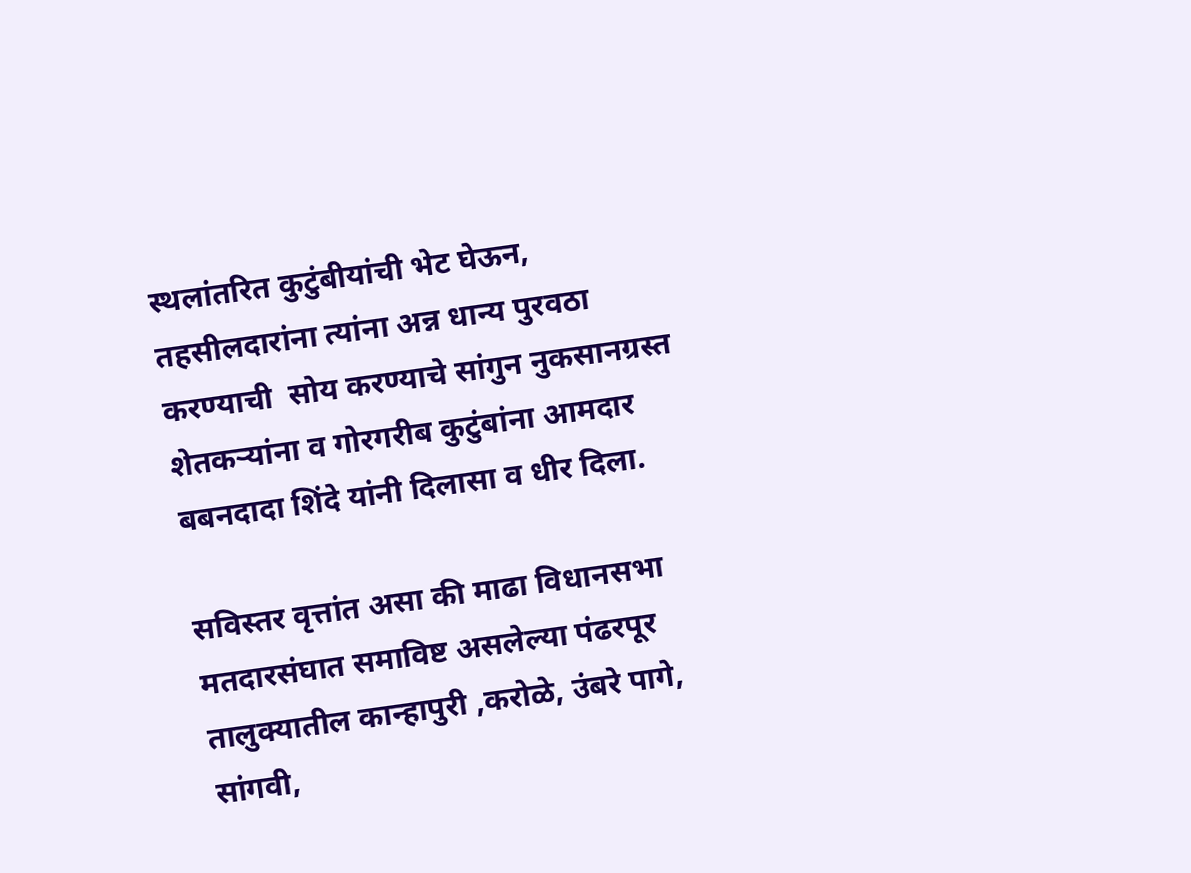स्थलांतरित कुटुंबीयांची भेट घेऊन,  तहसीलदारांना त्यांना अन्न धान्य पुरवठा करण्याची  सोय करण्याचे सांगुन नुकसानग्रस्त शेतकऱ्यांना व गोरगरीब कुटुंबांना आमदार बबनदादा शिंदे यांनी दिलासा व धीर दिला.

सविस्तर वृत्तांत असा की माढा विधानसभा मतदारसंघात समाविष्ट असलेल्या पंढरपूर तालुक्यातील कान्हापुरी ,करोळे, उंबरे पागे, सांगवी,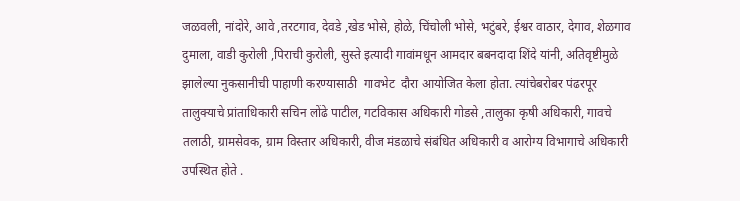जळवली, नांदोरे, आवे ,तरटगाव, देवडे ,खेड भोसे, होळे, चिंचोली भोसे, भटुंबरे, ईश्वर वाठार, देगाव, शेळगाव दुमाला, वाडी कुरोली ,पिराची कुरोली, सुस्ते इत्यादी गावांमधून आमदार बबनदादा शिंदे यांनी, अतिवृष्टीमुळे झालेल्या नुकसानीची पाहाणी करण्यासाठी  गावभेट  दौरा आयोजित केला होता. त्यांचेबरोबर पंढरपूर तालुक्याचे प्रांताधिकारी सचिन लोंढे पाटील, गटविकास अधिकारी गोडसे ,तालुका कृषी अधिकारी, गावचे तलाठी, ग्रामसेवक, ग्राम विस्तार अधिकारी, वीज मंडळाचे संबंधित अधिकारी व आरोग्य विभागाचे अधिकारी उपस्थित होते .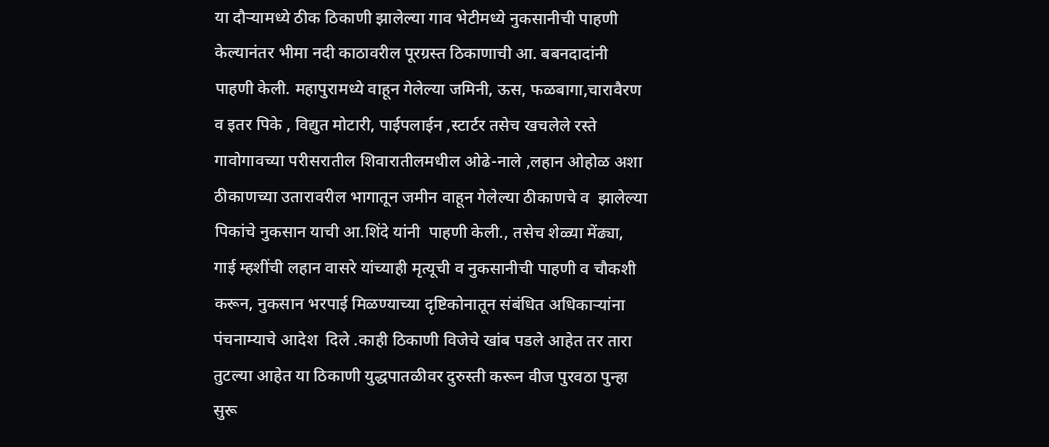या दौऱ्यामध्ये ठीक ठिकाणी झालेल्या गाव भेटीमध्ये नुकसानीची पाहणी केल्यानंतर भीमा नदी काठावरील पूरग्रस्त ठिकाणाची आ. बबनदादांनी पाहणी केली. महापुरामध्ये वाहून गेलेल्या जमिनी, ऊस, फळबागा,चारावैरण व इतर पिके , विद्युत मोटारी, पाईपलाईन ,स्टार्टर तसेच खचलेले रस्ते गावोगावच्या परीसरातील शिवारातीलमधील ओढे-नाले ,लहान ओहोळ अशा ठीकाणच्या उतारावरील भागातून जमीन वाहून गेलेल्या ठीकाणचे व  झालेल्या पिकांचे नुकसान याची आ.शिंदे यांनी  पाहणी केली., तसेच शेळ्या मेंढ्या, गाई म्हशींची लहान वासरे यांच्याही मृत्यूची व नुकसानीची पाहणी व चौकशी करून, नुकसान भरपाई मिळण्याच्या दृष्टिकोनातून संबंधित अधिकाऱ्यांना पंचनाम्याचे आदेश  दिले .काही ठिकाणी विजेचे खांब पडले आहेत तर तारा तुटल्या आहेत या ठिकाणी युद्धपातळीवर दुरुस्ती करून वीज पुरवठा पुन्हा सुरू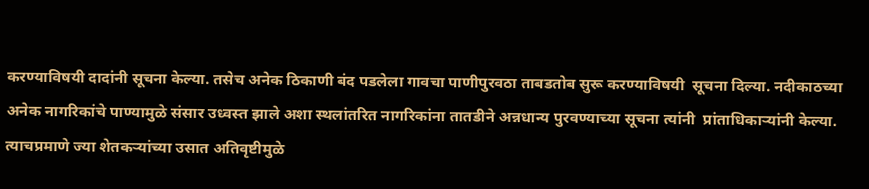करण्याविषयी दादांनी सूचना केल्या. तसेच अनेक ठिकाणी बंद पडलेला गावचा पाणीपुरवठा ताबडतोब सुरू करण्याविषयी  सूचना दिल्या. नदीकाठच्या अनेक नागरिकांचे पाण्यामुळे संसार उध्वस्त झाले अशा स्थलांतरित नागरिकांना तातडीने अन्नधान्य पुरवण्याच्या सूचना त्यांनी  प्रांताधिकार्‍यांनी केल्या. त्याचप्रमाणे ज्या शेतकऱ्यांच्या उसात अतिवृष्टीमुळे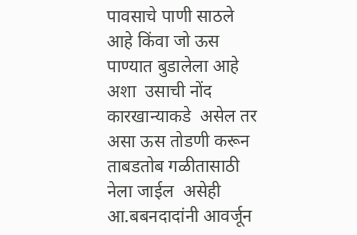पावसाचे पाणी साठले आहे किंवा जो ऊस पाण्यात बुडालेला आहे अशा  उसाची नोंद कारखान्याकडे  असेल तर असा ऊस तोडणी करून  ताबडतोब गळीतासाठी नेला जाईल  असेही आ.बबनदादांनी आवर्जून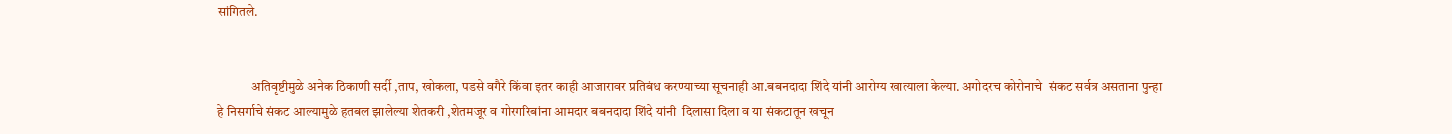सांगितले.


             अतिवृष्टीमुळे अनेक ठिकाणी सर्दी ,ताप, खोकला, पडसे वगैरे किंवा इतर काही आजारावर प्रतिबंध करण्याच्या सूचनाही आ.बबनदादा शिंदे यांनी आरोग्य खात्याला केल्या. अगोदरच कोरोनाचे  संकट सर्वत्र असताना पुन्हा हे निसर्गाचे संकट आल्यामुळे हतबल झालेल्या शेतकरी ,शेतमजूर व गोरगरिबांना आमदार बबनदादा शिंदे यांनी  दिलासा दिला व या संकटातून खचून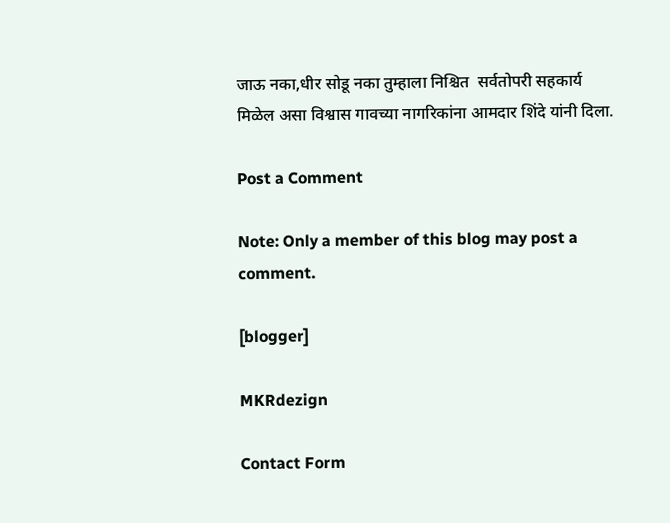जाऊ नका,धीर सोडू नका तुम्हाला निश्चित  सर्वतोपरी सहकार्य मिळेल असा विश्वास गावच्या नागरिकांना आमदार शिंदे यांनी दिला.

Post a Comment

Note: Only a member of this blog may post a comment.

[blogger]

MKRdezign

Contact Form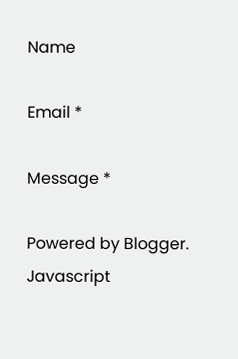Name

Email *

Message *

Powered by Blogger.
Javascript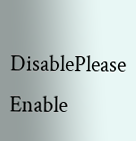DisablePlease Enable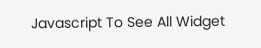Javascript To See All Widget